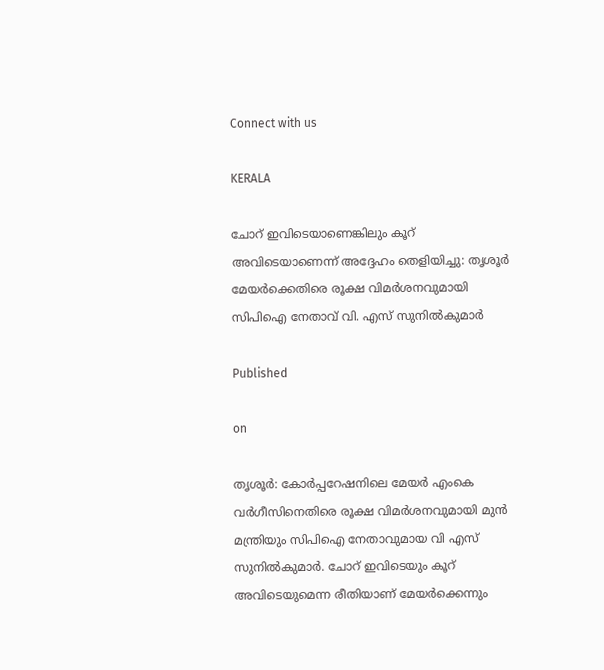Connect with us

KERALA

ചോറ് ഇവിടെയാണെങ്കിലും കൂറ് അവിടെയാണെന്ന് അദ്ദേഹം തെളിയിച്ചു: തൃശൂർ മേയർക്കെതിരെ രൂക്ഷ വിമർശനവുമായി സിപിഐ നേതാവ് വി. എസ് സുനിൽകുമാർ

Published

on

തൃശൂർ: കോർപ്പറേഷനിലെ മേയർ എംകെ വർഗീസിനെതിരെ രൂക്ഷ വിമർശനവുമായി മുൻ മന്ത്രിയും സിപിഐ നേതാവുമായ വി എസ് സുനിൽകുമാർ. ചോറ് ഇവിടെയും കൂറ് അവിടെയുമെന്ന രീതിയാണ് മേയർക്കെന്നും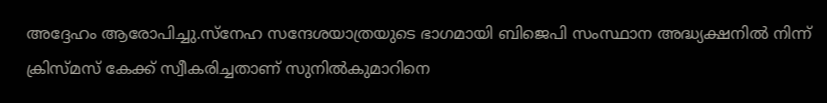അദ്ദേഹം ആരോപിച്ചു.സ്നേഹ സന്ദേശയാത്രയുടെ ഭാഗമായി ബിജെപി സംസ്ഥാന അദ്ധ്യക്ഷനിൽ നിന്ന് ക്രിസ്മസ് കേക്ക് സ്വീകരിച്ചതാണ് സുനിൽകുമാറിനെ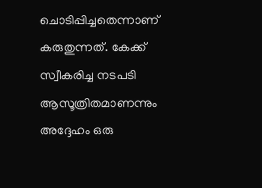ചൊടിപ്പിച്ചതെന്നാണ് കരുതുന്നത്. കേക്ക് സ്വീകരിച്ച നടപടി ആസൂത്രിതമാണന്നും അദ്ദേഹം ഒരു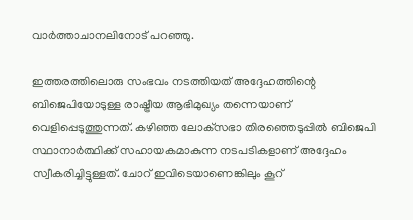വാർത്താചാനലിനോട് പറഞ്ഞു.

ഇത്തരത്തിലൊരു സംഭവം നടത്തിയത് അദ്ദേഹത്തിന്റെ ബിജെപിയോടുള്ള രാഷ്ട്രീയ ആഭിമുഖ്യം തന്നെയാണ് വെളിപ്പെടുത്തുന്നത്. കഴിഞ്ഞ ലോക്‌സഭാ തിരഞ്ഞെടുപ്പിൽ ബിജെപി സ്ഥാനാർത്ഥിക്ക് സഹായകമാകുന്ന നടപടികളാണ് അദ്ദേഹം സ്വീകരിച്ചിട്ടുള്ളത്. ചോറ് ഇവിടെയാണെങ്കിലും കൂറ്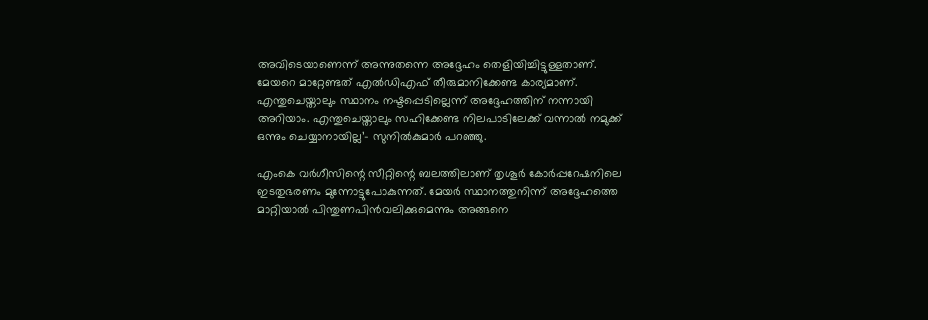അവിടെയാണെന്ന് അന്നുതന്നെ അദ്ദേഹം തെളിയിച്ചിട്ടുള്ളതാണ്. മേയറെ മാറ്റേണ്ടത് എൽഡിഎഫ് തീരുമാനിക്കേണ്ട കാര്യമാണ്. എന്തുചെയ്താലും സ്ഥാനം നഷ്ടപ്പെടില്ലെന്ന് അദ്ദേഹത്തിന് നന്നായി അറിയാം. എന്തുചെയ്താലും സഹിക്കേണ്ട നിലപാടിലേക്ക് വന്നാൽ നമുക്ക് ഒന്നും ചെയ്യാനായില്ല’- സുനിൽകുമാർ പറഞ്ഞു.

എംകെ വർഗീസിന്റെ സീറ്റിന്റെ ബലത്തിലാണ് തൃശൂർ കോർപ്പറേഷനിലെ ഇടതുഭരണം മുന്നോട്ടുപോകുന്നത്. മേയർ സ്ഥാനത്തുനിന്ന് അദ്ദേഹത്തെ മാറ്റിയാൽ പിന്തുണപിൻവലിക്കുമെന്നും അങ്ങനെ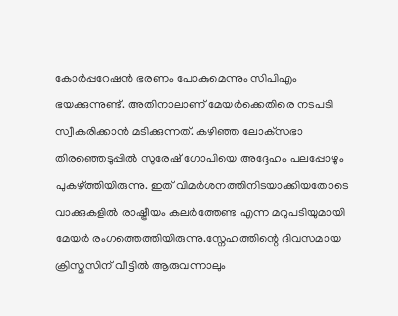കോർപ്പറേഷൻ ഭരണം പോകുമെന്നും സിപിഎം ഭയക്കുന്നുണ്ട്. അതിനാലാണ് മേയർക്കെതിരെ നടപടി സ്വീകരിക്കാൻ മടിക്കുന്നത്. കഴിഞ്ഞ ലോക്‌സഭാ തിരഞ്ഞെടുപ്പിൽ സുരേഷ് ഗോപിയെ അദ്ദേഹം പലപ്പോഴും പുകഴ്ത്തിയിരുന്നു. ഇത് വിമർശനത്തിനിടയാക്കിയതോടെ വാക്കുകളിൽ രാഷ്ട്രീയം കലർത്തേണ്ട എന്ന മറുപടിയുമായി മേയർ രംഗത്തെത്തിയിരുന്നു.സ്നേഹത്തിന്റെ ദിവസമായ ക്രിസ്മസിന് വീട്ടിൽ ആരുവന്നാലും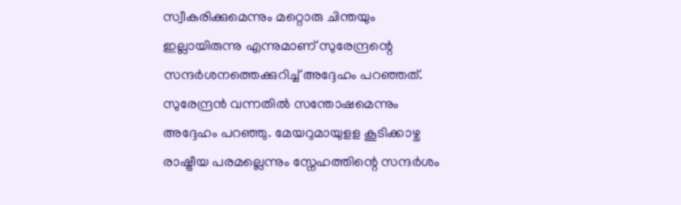സ്വീകരിക്കുമെന്നും മറ്റൊരു ചിന്തയും ഇല്ലായിരുന്നു എന്നുമാണ് സുരേന്ദ്രന്റെ സന്ദർശനത്തെക്കുറിച്ച് അദ്ദേഹം പറഞ്ഞത്. സുരേന്ദ്രൻ വന്നതിൽ സന്തോഷമെന്നും അദ്ദേഹം പറഞ്ഞു. മേയറുമായുളള കൂടിക്കാഴ്ച രാഷ്ട്രീയ പരമല്ലെന്നും സ്നേഹത്തിന്റെ സന്ദർശം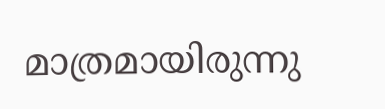മാത്രമായിരുന്നു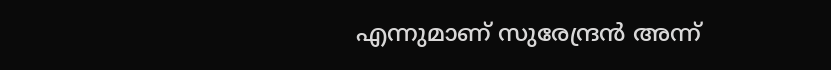എന്നുമാണ് സുരേന്ദ്രൻ അന്ന്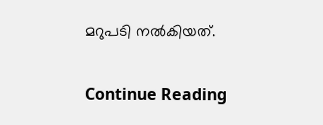മറുപടി നൽകിയത്.

Continue Reading